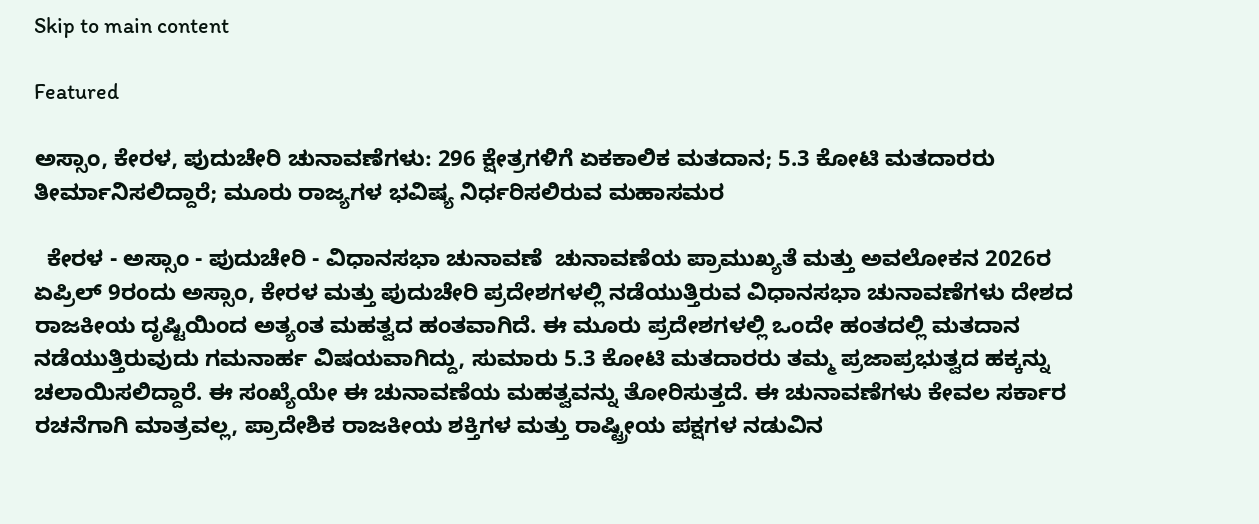Skip to main content

Featured

ಅಸ್ಸಾಂ, ಕೇರಳ, ಪುದುಚೇರಿ ಚುನಾವಣೆಗಳು: 296 ಕ್ಷೇತ್ರಗಳಿಗೆ ಏಕಕಾಲಿಕ ಮತದಾನ; 5.3 ಕೋಟಿ ಮತದಾರರು ತೀರ್ಮಾನಿಸಲಿದ್ದಾರೆ; ಮೂರು ರಾಜ್ಯಗಳ ಭವಿಷ್ಯ ನಿರ್ಧರಿಸಲಿರುವ ಮಹಾಸಮರ

  ಕೇರಳ - ಅಸ್ಸಾಂ - ಪುದುಚೇರಿ - ವಿಧಾನಸಭಾ ಚುನಾವಣೆ  ಚುನಾವಣೆಯ ಪ್ರಾಮುಖ್ಯತೆ ಮತ್ತು ಅವಲೋಕನ 2026ರ ಏಪ್ರಿಲ್ 9ರಂದು ಅಸ್ಸಾಂ, ಕೇರಳ ಮತ್ತು ಪುದುಚೇರಿ ಪ್ರದೇಶಗಳಲ್ಲಿ ನಡೆಯುತ್ತಿರುವ ವಿಧಾನಸಭಾ ಚುನಾವಣೆಗಳು ದೇಶದ ರಾಜಕೀಯ ದೃಷ್ಟಿಯಿಂದ ಅತ್ಯಂತ ಮಹತ್ವದ ಹಂತವಾಗಿದೆ. ಈ ಮೂರು ಪ್ರದೇಶಗಳಲ್ಲಿ ಒಂದೇ ಹಂತದಲ್ಲಿ ಮತದಾನ ನಡೆಯುತ್ತಿರುವುದು ಗಮನಾರ್ಹ ವಿಷಯವಾಗಿದ್ದು, ಸುಮಾರು 5.3 ಕೋಟಿ ಮತದಾರರು ತಮ್ಮ ಪ್ರಜಾಪ್ರಭುತ್ವದ ಹಕ್ಕನ್ನು ಚಲಾಯಿಸಲಿದ್ದಾರೆ. ಈ ಸಂಖ್ಯೆಯೇ ಈ ಚುನಾವಣೆಯ ಮಹತ್ವವನ್ನು ತೋರಿಸುತ್ತದೆ. ಈ ಚುನಾವಣೆಗಳು ಕೇವಲ ಸರ್ಕಾರ ರಚನೆಗಾಗಿ ಮಾತ್ರವಲ್ಲ, ಪ್ರಾದೇಶಿಕ ರಾಜಕೀಯ ಶಕ್ತಿಗಳ ಮತ್ತು ರಾಷ್ಟ್ರೀಯ ಪಕ್ಷಗಳ ನಡುವಿನ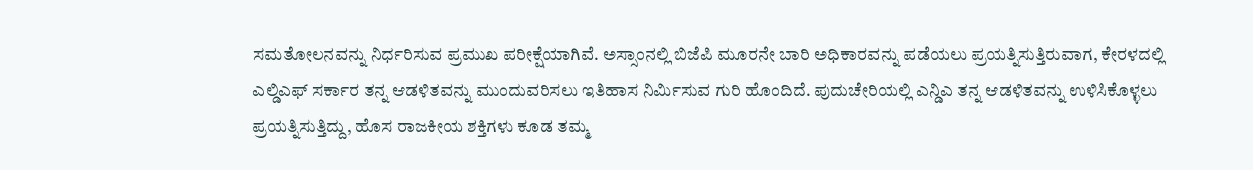ಸಮತೋಲನವನ್ನು ನಿರ್ಧರಿಸುವ ಪ್ರಮುಖ ಪರೀಕ್ಷೆಯಾಗಿವೆ. ಅಸ್ಸಾಂನಲ್ಲಿ ಬಿಜೆಪಿ ಮೂರನೇ ಬಾರಿ ಅಧಿಕಾರವನ್ನು ಪಡೆಯಲು ಪ್ರಯತ್ನಿಸುತ್ತಿರುವಾಗ, ಕೇರಳದಲ್ಲಿ ಎಲ್ಡಿಎಫ್ ಸರ್ಕಾರ ತನ್ನ ಆಡಳಿತವನ್ನು ಮುಂದುವರಿಸಲು ಇತಿಹಾಸ ನಿರ್ಮಿಸುವ ಗುರಿ ಹೊಂದಿದೆ. ಪುದುಚೇರಿಯಲ್ಲಿ ಎನ್ಡಿಎ ತನ್ನ ಆಡಳಿತವನ್ನು ಉಳಿಸಿಕೊಳ್ಳಲು ಪ್ರಯತ್ನಿಸುತ್ತಿದ್ದು, ಹೊಸ ರಾಜಕೀಯ ಶಕ್ತಿಗಳು ಕೂಡ ತಮ್ಮ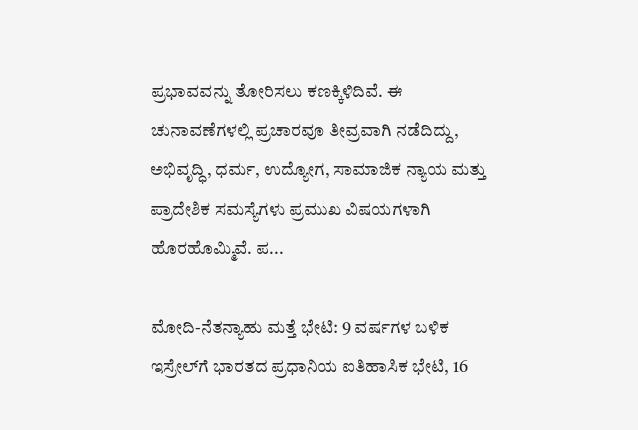ಪ್ರಭಾವವನ್ನು ತೋರಿಸಲು ಕಣಕ್ಕಿಳಿದಿವೆ. ಈ ಚುನಾವಣೆಗಳಲ್ಲಿ ಪ್ರಚಾರವೂ ತೀವ್ರವಾಗಿ ನಡೆದಿದ್ದು, ಅಭಿವೃದ್ಧಿ, ಧರ್ಮ, ಉದ್ಯೋಗ, ಸಾಮಾಜಿಕ ನ್ಯಾಯ ಮತ್ತು ಪ್ರಾದೇಶಿಕ ಸಮಸ್ಯೆಗಳು ಪ್ರಮುಖ ವಿಷಯಗಳಾಗಿ ಹೊರಹೊಮ್ಮಿವೆ. ಪ...

ಮೋದಿ-ನೆತನ್ಯಾಹು ಮತ್ತೆ ಭೇಟಿ: 9 ವರ್ಷಗಳ ಬಳಿಕ ಇಸ್ರೇಲ್‌ಗೆ ಭಾರತದ ಪ್ರಧಾನಿಯ ಐತಿಹಾಸಿಕ ಭೇಟಿ, 16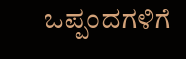ಒಪ್ಪಂದಗಳಿಗೆ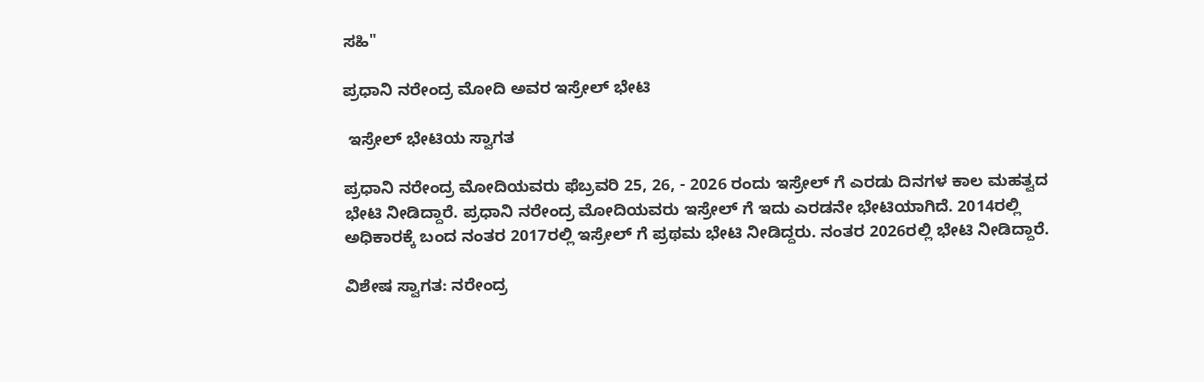ಸಹಿ"

ಪ್ರಧಾನಿ ನರೇಂದ್ರ ಮೋದಿ ಅವರ ಇಸ್ರೇಲ್ ಭೇಟಿ

 ಇಸ್ರೇಲ್ ಭೇಟಿಯ ಸ್ವಾಗತ

ಪ್ರಧಾನಿ ನರೇಂದ್ರ ಮೋದಿಯವರು ಫೆಬ್ರವರಿ 25, 26, - 2026 ರಂದು ಇಸ್ರೇಲ್ ಗೆ ಎರಡು ದಿನಗಳ ಕಾಲ ಮಹತ್ವದ ಭೇಟಿ ನೀಡಿದ್ದಾರೆ. ಪ್ರಧಾನಿ ನರೇಂದ್ರ ಮೋದಿಯವರು ಇಸ್ರೇಲ್ ಗೆ ಇದು ಎರಡನೇ ಭೇಟಿಯಾಗಿದೆ. 2014ರಲ್ಲಿ ಅಧಿಕಾರಕ್ಕೆ ಬಂದ ನಂತರ 2017ರಲ್ಲಿ ಇಸ್ರೇಲ್ ಗೆ ಪ್ರಥಮ ಭೇಟಿ ನೀಡಿದ್ದರು. ನಂತರ 2026ರಲ್ಲಿ ಭೇಟಿ ನೀಡಿದ್ದಾರೆ.

ವಿಶೇಷ ಸ್ವಾಗತ: ನರೇಂದ್ರ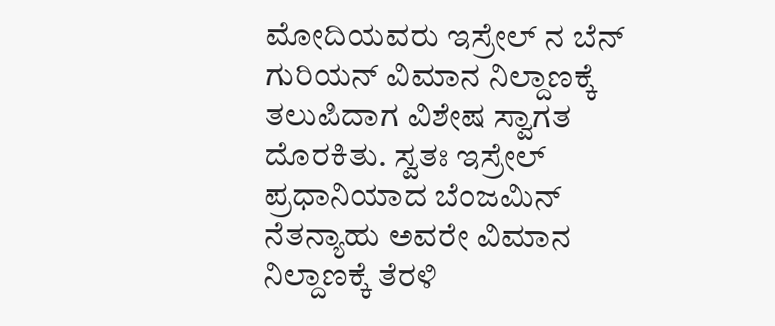ಮೋದಿಯವರು ಇಸ್ರೇಲ್ ನ ಬೆನ್ ಗುರಿಯನ್ ವಿಮಾನ ನಿಲ್ದಾಣಕ್ಕೆ ತಲುಪಿದಾಗ ವಿಶೇಷ ಸ್ವಾಗತ ದೊರಕಿತು. ಸ್ವತಃ ಇಸ್ರೇಲ್ ಪ್ರಧಾನಿಯಾದ ಬೆಂಜಮಿನ್ ನೆತನ್ಯಾಹು ಅವರೇ ವಿಮಾನ ನಿಲ್ದಾಣಕ್ಕೆ ತೆರಳಿ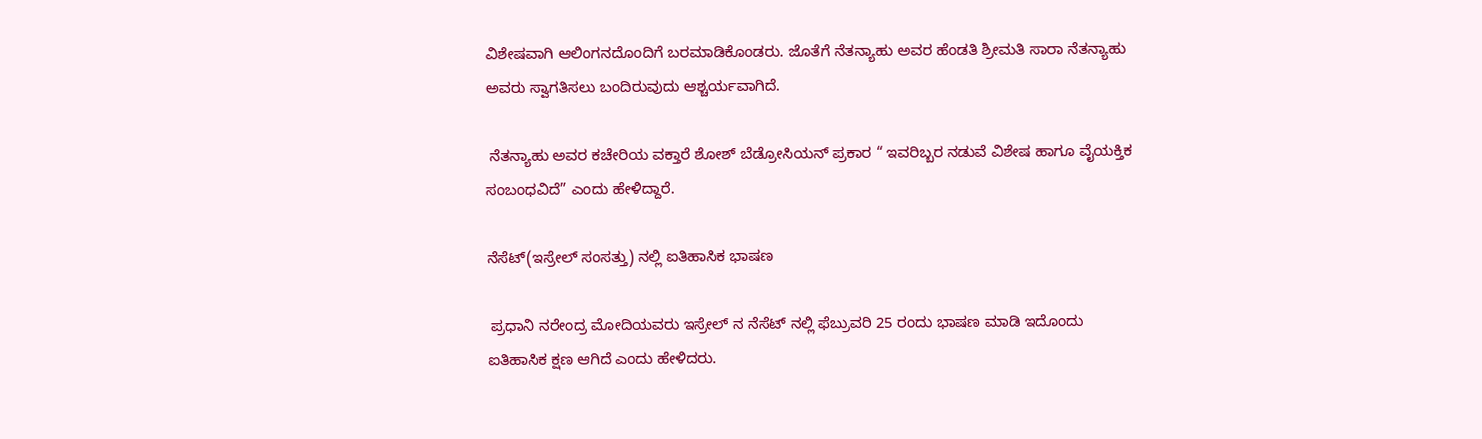ವಿಶೇಷವಾಗಿ ಆಲಿಂಗನದೊಂದಿಗೆ ಬರಮಾಡಿಕೊಂಡರು. ಜೊತೆಗೆ ನೆತನ್ಯಾಹು ಅವರ ಹೆಂಡತಿ ಶ್ರೀಮತಿ ಸಾರಾ ನೆತನ್ಯಾಹು ಅವರು ಸ್ವಾಗತಿಸಲು ಬಂದಿರುವುದು ಆಶ್ಚರ್ಯವಾಗಿದೆ.

 ನೆತನ್ಯಾಹು ಅವರ ಕಚೇರಿಯ ವಕ್ತಾರೆ ಶೋಶ್ ಬೆಡ್ರೋಸಿಯನ್ ಪ್ರಕಾರ “ ಇವರಿಬ್ಬರ ನಡುವೆ ವಿಶೇಷ ಹಾಗೂ ವೈಯಕ್ತಿಕ ಸಂಬಂಧವಿದೆ” ಎಂದು ಹೇಳಿದ್ದಾರೆ.

ನೆಸೆಟ್(ಇಸ್ರೇಲ್ ಸಂಸತ್ತು) ನಲ್ಲಿ ಐತಿಹಾಸಿಕ ಭಾಷಣ

 ಪ್ರಧಾನಿ ನರೇಂದ್ರ ಮೋದಿಯವರು ಇಸ್ರೇಲ್ ನ ನೆಸೆಟ್ ನಲ್ಲಿ ಫೆಬ್ರುವರಿ 25 ರಂದು ಭಾಷಣ ಮಾಡಿ ಇದೊಂದು ಐತಿಹಾಸಿಕ ಕ್ಷಣ ಆಗಿದೆ ಎಂದು ಹೇಳಿದರು.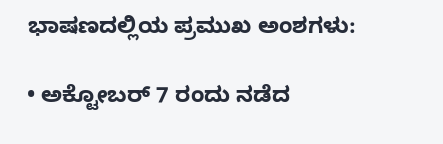ಭಾಷಣದಲ್ಲಿಯ ಪ್ರಮುಖ ಅಂಶಗಳು:

• ಅಕ್ಟೋಬರ್ 7 ರಂದು ನಡೆದ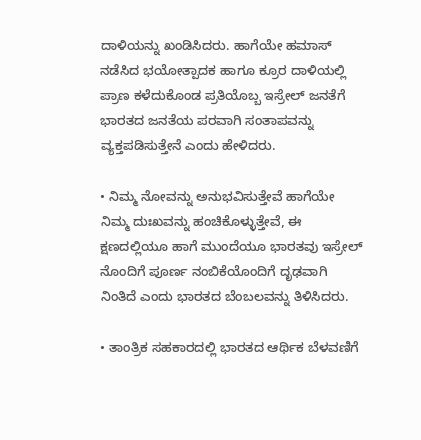ದಾಳಿಯನ್ನು ಖಂಡಿಸಿದರು. ಹಾಗೆಯೇ ಹಮಾಸ್ ನಡೆಸಿದ ಭಯೋತ್ಪಾದಕ ಹಾಗೂ ಕ್ರೂರ ದಾಳಿಯಲ್ಲಿ ಪ್ರಾಣ ಕಳೆದುಕೊಂಡ ಪ್ರತಿಯೊಬ್ಬ ಇಸ್ರೇಲ್ ಜನತೆಗೆ ಭಾರತದ ಜನತೆಯ ಪರವಾಗಿ ಸಂತಾಪವನ್ನು ವ್ಯಕ್ತಪಡಿಸುತ್ತೇನೆ ಎಂದು ಹೇಳಿದರು.

• ನಿಮ್ಮ ನೋವನ್ನು ಅನುಭವಿಸುತ್ತೇವೆ ಹಾಗೆಯೇ ನಿಮ್ಮ ದುಃಖವನ್ನು ಹಂಚಿಕೊಳ್ಳುತ್ತೇವೆ, ಈ ಕ್ಷಣದಲ್ಲಿಯೂ ಹಾಗೆ ಮುಂದೆಯೂ ಭಾರತವು ಇಸ್ರೇಲ್ ನೊಂದಿಗೆ ಪೂರ್ಣ ನಂಬಿಕೆಯೊಂದಿಗೆ ದೃಢವಾಗಿ ನಿಂತಿದೆ ಎಂದು ಭಾರತದ ಬೆಂಬಲವನ್ನು ತಿಳಿಸಿದರು.

• ತಾಂತ್ರಿಕ ಸಹಕಾರದಲ್ಲಿ ಭಾರತದ ಆರ್ಥಿಕ ಬೆಳವಣಿಗೆ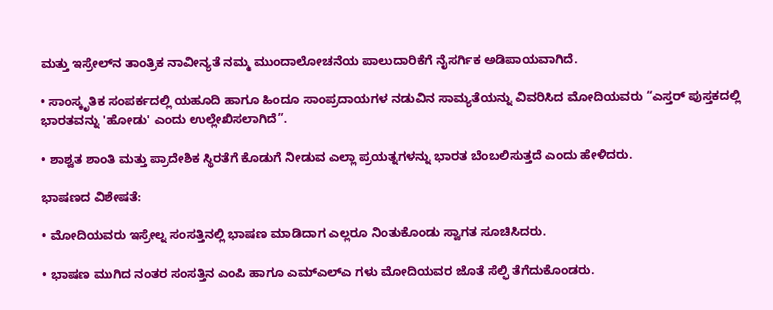ಮತ್ತು ಇಸ್ರೇಲ್‌ನ ತಾಂತ್ರಿಕ ನಾವೀನ್ಯತೆ ನಮ್ಮ ಮುಂದಾಲೋಚನೆಯ ಪಾಲುದಾರಿಕೆಗೆ ನೈಸರ್ಗಿಕ ಅಡಿಪಾಯವಾಗಿದೆ.

• ಸಾಂಸ್ಕೃತಿಕ ಸಂಪರ್ಕದಲ್ಲಿ ಯಹೂದಿ ಹಾಗೂ ಹಿಂದೂ ಸಾಂಪ್ರದಾಯಗಳ ನಡುವಿನ ಸಾಮ್ಯತೆಯನ್ನು ವಿವರಿಸಿದ ಮೋದಿಯವರು “ಎಸ್ತರ್ ಪುಸ್ತಕದಲ್ಲಿ ಭಾರತವನ್ನು 'ಹೋಡು' ಎಂದು ಉಲ್ಲೇಖಿಸಲಾಗಿದೆ”.

• ಶಾಶ್ವತ ಶಾಂತಿ ಮತ್ತು ಪ್ರಾದೇಶಿಕ ಸ್ಥಿರತೆಗೆ ಕೊಡುಗೆ ನೀಡುವ ಎಲ್ಲಾ ಪ್ರಯತ್ನಗಳನ್ನು ಭಾರತ ಬೆಂಬಲಿಸುತ್ತದೆ ಎಂದು ಹೇಳಿದರು.

ಭಾಷಣದ ವಿಶೇಷತೆ:

• ಮೋದಿಯವರು ಇಸ್ರೇಲ್ನ ಸಂಸತ್ತಿನಲ್ಲಿ ಭಾಷಣ ಮಾಡಿದಾಗ ಎಲ್ಲರೂ ನಿಂತುಕೊಂಡು ಸ್ವಾಗತ ಸೂಚಿಸಿದರು.

• ಭಾಷಣ ಮುಗಿದ ನಂತರ ಸಂಸತ್ತಿನ ಎಂಪಿ ಹಾಗೂ ಎಮ್ಎಲ್ಎ ಗಳು ಮೋದಿಯವರ ಜೊತೆ ಸೆಲ್ಫಿ ತೆಗೆದುಕೊಂಡರು.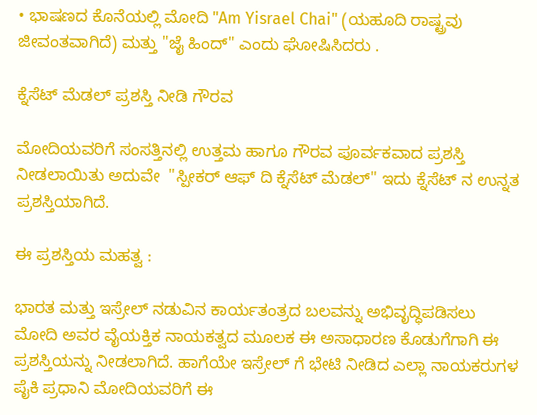• ಭಾಷಣದ ಕೊನೆಯಲ್ಲಿ ಮೋದಿ "Am Yisrael Chai" (ಯಹೂದಿ ರಾಷ್ಟ್ರವು ಜೀವಂತವಾಗಿದೆ) ಮತ್ತು "ಜೈ ಹಿಂದ್" ಎಂದು ಘೋಷಿಸಿದರು .

ಕ್ನೆಸೆಟ್ ಮೆಡಲ್ ಪ್ರಶಸ್ತಿ ನೀಡಿ ಗೌರವ

ಮೋದಿಯವರಿಗೆ ಸಂಸತ್ತಿನಲ್ಲಿ ಉತ್ತಮ ಹಾಗೂ ಗೌರವ ಪೂರ್ವಕವಾದ ಪ್ರಶಸ್ತಿ ನೀಡಲಾಯಿತು ಅದುವೇ  "ಸ್ಪೀಕರ್ ಆಫ್ ದಿ ಕ್ನೆಸೆಟ್ ಮೆಡಲ್" ಇದು ಕ್ನೆಸೆಟ್ ನ ಉನ್ನತ ಪ್ರಶಸ್ತಿಯಾಗಿದೆ.

ಈ ಪ್ರಶಸ್ತಿಯ ಮಹತ್ವ :

ಭಾರತ ಮತ್ತು ಇಸ್ರೇಲ್ ನಡುವಿನ ಕಾರ್ಯತಂತ್ರದ ಬಲವನ್ನು ಅಭಿವೃದ್ಧಿಪಡಿಸಲು ಮೋದಿ ಅವರ ವೈಯಕ್ತಿಕ ನಾಯಕತ್ವದ ಮೂಲಕ ಈ ಅಸಾಧಾರಣ ಕೊಡುಗೆಗಾಗಿ ಈ ಪ್ರಶಸ್ತಿಯನ್ನು ನೀಡಲಾಗಿದೆ. ಹಾಗೆಯೇ ಇಸ್ರೇಲ್ ಗೆ ಭೇಟಿ ನೀಡಿದ ಎಲ್ಲಾ ನಾಯಕರುಗಳ ಪೈಕಿ ಪ್ರಧಾನಿ ಮೋದಿಯವರಿಗೆ ಈ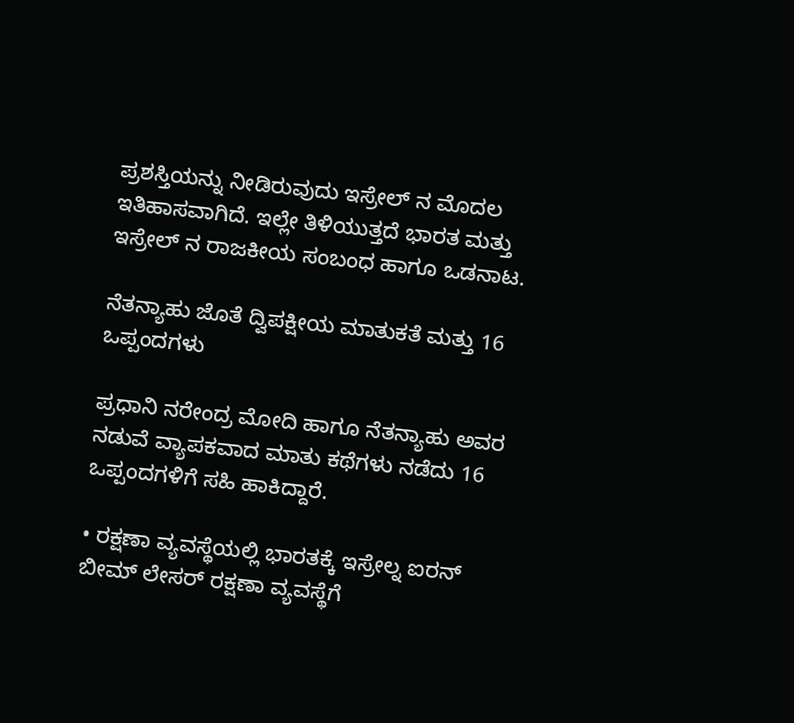ಪ್ರಶಸ್ತಿಯನ್ನು ನೀಡಿರುವುದು ಇಸ್ರೇಲ್ ನ ಮೊದಲ ಇತಿಹಾಸವಾಗಿದೆ. ಇಲ್ಲೇ ತಿಳಿಯುತ್ತದೆ ಭಾರತ ಮತ್ತು ಇಸ್ರೇಲ್ ನ ರಾಜಕೀಯ ಸಂಬಂಧ ಹಾಗೂ ಒಡನಾಟ.

ನೆತನ್ಯಾಹು ಜೊತೆ ದ್ವಿಪಕ್ಷೀಯ ಮಾತುಕತೆ ಮತ್ತು 16 ಒಪ್ಪಂದಗಳು

ಪ್ರಧಾನಿ ನರೇಂದ್ರ ಮೋದಿ ಹಾಗೂ ನೆತನ್ಯಾಹು ಅವರ ನಡುವೆ ವ್ಯಾಪಕವಾದ ಮಾತು ಕಥೆಗಳು ನಡೆದು 16 ಒಪ್ಪಂದಗಳಿಗೆ ಸಹಿ ಹಾಕಿದ್ದಾರೆ.

• ರಕ್ಷಣಾ ವ್ಯವಸ್ಥೆಯಲ್ಲಿ ಭಾರತಕ್ಕೆ ಇಸ್ರೇಲ್ನ ಐರನ್ ಬೀಮ್ ಲೇಸರ್ ರಕ್ಷಣಾ ವ್ಯವಸ್ಥೆಗೆ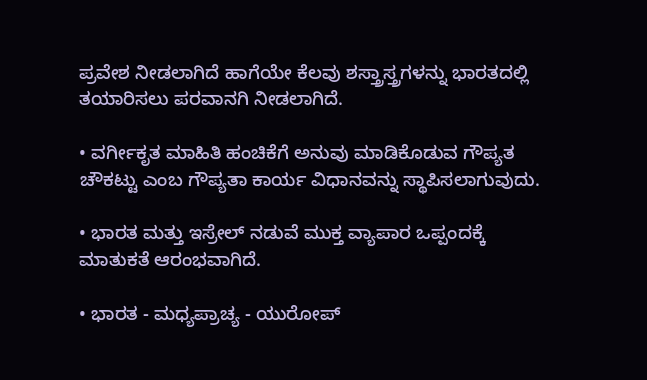ಪ್ರವೇಶ ನೀಡಲಾಗಿದೆ ಹಾಗೆಯೇ ಕೆಲವು ಶಸ್ತ್ರಾಸ್ತ್ರಗಳನ್ನು ಭಾರತದಲ್ಲಿ ತಯಾರಿಸಲು ಪರವಾನಗಿ ನೀಡಲಾಗಿದೆ.

• ವರ್ಗೀಕೃತ ಮಾಹಿತಿ ಹಂಚಿಕೆಗೆ ಅನುವು ಮಾಡಿಕೊಡುವ ಗೌಪ್ಯತ ಚೌಕಟ್ಟು ಎಂಬ ಗೌಪ್ಯತಾ ಕಾರ್ಯ ವಿಧಾನವನ್ನು ಸ್ಥಾಪಿಸಲಾಗುವುದು.

• ಭಾರತ ಮತ್ತು ಇಸ್ರೇಲ್ ನಡುವೆ ಮುಕ್ತ ವ್ಯಾಪಾರ ಒಪ್ಪಂದಕ್ಕೆ ಮಾತುಕತೆ ಆರಂಭವಾಗಿದೆ.

• ಭಾರತ - ಮಧ್ಯಪ್ರಾಚ್ಯ - ಯುರೋಪ್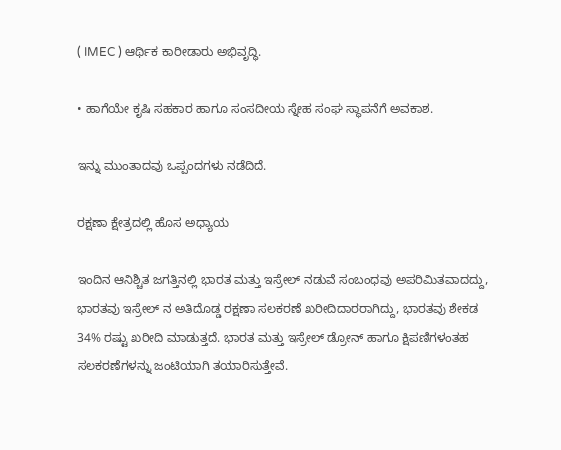( IMEC ) ಆರ್ಥಿಕ ಕಾರೀಡಾರು ಅಭಿವೃದ್ಧಿ.

• ಹಾಗೆಯೇ ಕೃಷಿ ಸಹಕಾರ ಹಾಗೂ ಸಂಸದೀಯ ಸ್ನೇಹ ಸಂಘ ಸ್ಥಾಪನೆಗೆ ಅವಕಾಶ.

ಇನ್ನು ಮುಂತಾದವು ಒಪ್ಪಂದಗಳು ನಡೆದಿದೆ.

ರಕ್ಷಣಾ ಕ್ಷೇತ್ರದಲ್ಲಿ ಹೊಸ ಅಧ್ಯಾಯ

ಇಂದಿನ ಆನಿಶ್ಚಿತ ಜಗತ್ತಿನಲ್ಲಿ ಭಾರತ ಮತ್ತು ಇಸ್ರೇಲ್ ನಡುವೆ ಸಂಬಂಧವು ಅಪರಿಮಿತವಾದದ್ದು, ಭಾರತವು ಇಸ್ರೇಲ್ ನ ಅತಿದೊಡ್ಡ ರಕ್ಷಣಾ ಸಲಕರಣೆ ಖರೀದಿದಾರರಾಗಿದ್ದು, ಭಾರತವು ಶೇಕಡ 34% ರಷ್ಟು ಖರೀದಿ ಮಾಡುತ್ತದೆ. ಭಾರತ ಮತ್ತು ಇಸ್ರೇಲ್ ಡ್ರೋನ್ ಹಾಗೂ ಕ್ಷಿಪಣಿಗಳಂತಹ ಸಲಕರಣೆಗಳನ್ನು ಜಂಟಿಯಾಗಿ ತಯಾರಿಸುತ್ತೇವೆ.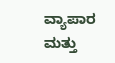ವ್ಯಾಪಾರ ಮತ್ತು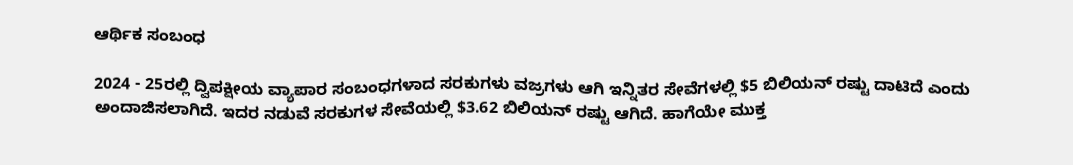ಆರ್ಥಿಕ ಸಂಬಂಧ

2024 - 25ರಲ್ಲಿ ದ್ವಿಪಕ್ಷೀಯ ವ್ಯಾಪಾರ ಸಂಬಂಧಗಳಾದ ಸರಕುಗಳು ವಜ್ರಗಳು ಆಗಿ ಇನ್ನಿತರ ಸೇವೆಗಳಲ್ಲಿ $5 ಬಿಲಿಯನ್ ರಷ್ಟು ದಾಟಿದೆ ಎಂದು ಅಂದಾಜಿಸಲಾಗಿದೆ. ಇದರ ನಡುವೆ ಸರಕುಗಳ ಸೇವೆಯಲ್ಲಿ $3.62 ಬಿಲಿಯನ್ ರಷ್ಟು ಆಗಿದೆ. ಹಾಗೆಯೇ ಮುಕ್ತ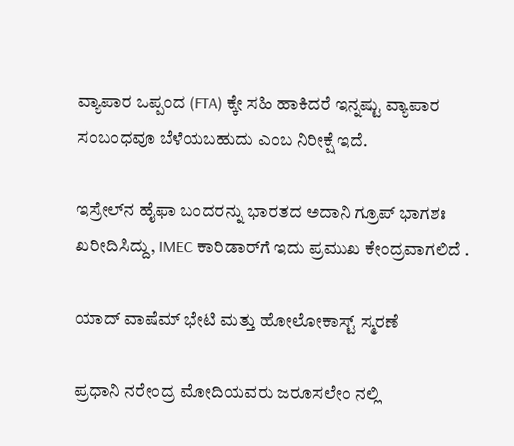ವ್ಯಾಪಾರ ಒಪ್ಪಂದ (FTA) ಕ್ಕೇ ಸಹಿ ಹಾಕಿದರೆ ಇನ್ನಷ್ಟು ವ್ಯಾಪಾರ ಸಂಬಂಧವೂ ಬೆಳೆಯಬಹುದು ಎಂಬ ನಿರೀಕ್ಷೆ ಇದೆ.

ಇಸ್ರೇಲ್‌ನ ಹೈಫಾ ಬಂದರನ್ನು ಭಾರತದ ಅದಾನಿ ಗ್ರೂಪ್ ಭಾಗಶಃ ಖರೀದಿಸಿದ್ದು, IMEC ಕಾರಿಡಾರ್‌ಗೆ ಇದು ಪ್ರಮುಖ ಕೇಂದ್ರವಾಗಲಿದೆ .

ಯಾದ್ ವಾಷೆಮ್ ಭೇಟಿ ಮತ್ತು ಹೋಲೋಕಾಸ್ಟ್ ಸ್ಮರಣೆ

ಪ್ರಧಾನಿ ನರೇಂದ್ರ ಮೋದಿಯವರು ಜರೂಸಲೇಂ ನಲ್ಲಿ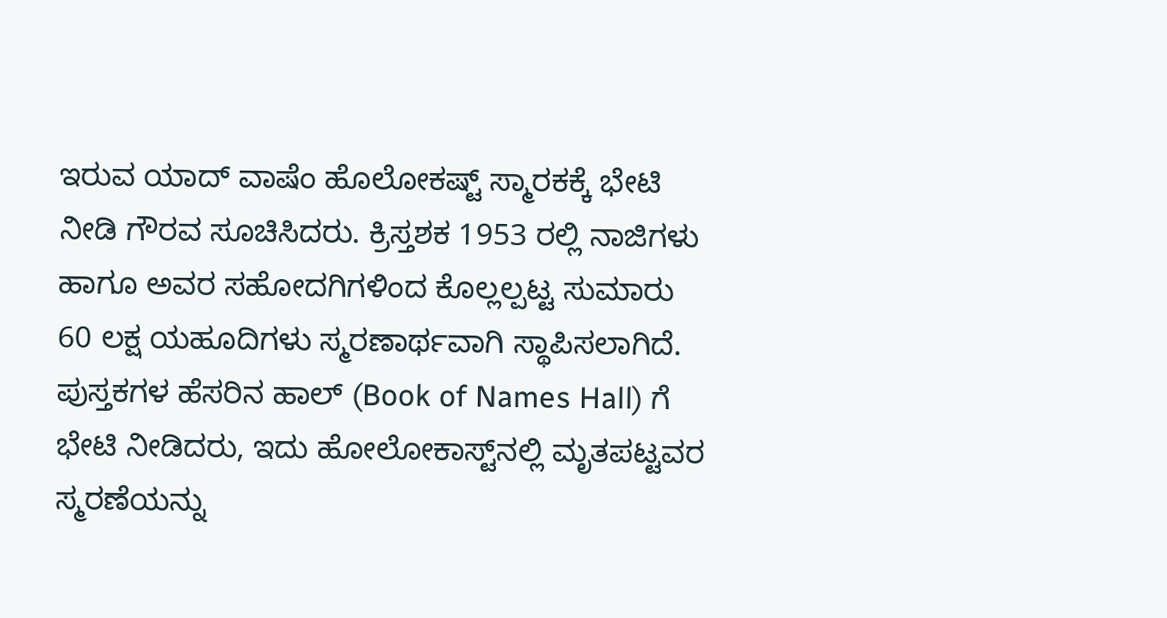ಇರುವ ಯಾದ್ ವಾಷೆಂ ಹೊಲೋಕಷ್ಟ್ ಸ್ಮಾರಕಕ್ಕೆ ಭೇಟಿ ನೀಡಿ ಗೌರವ ಸೂಚಿಸಿದರು. ಕ್ರಿಸ್ತಶಕ 1953 ರಲ್ಲಿ ನಾಜಿಗಳು ಹಾಗೂ ಅವರ ಸಹೋದಗಿಗಳಿಂದ ಕೊಲ್ಲಲ್ಪಟ್ಟ ಸುಮಾರು 60 ಲಕ್ಷ ಯಹೂದಿಗಳು ಸ್ಮರಣಾರ್ಥವಾಗಿ ಸ್ಥಾಪಿಸಲಾಗಿದೆ. ಪುಸ್ತಕಗಳ ಹೆಸರಿನ ಹಾಲ್ (Book of Names Hall) ಗೆ ಭೇಟಿ ನೀಡಿದರು, ಇದು ಹೋಲೋಕಾಸ್ಟ್‌ನಲ್ಲಿ ಮೃತಪಟ್ಟವರ ಸ್ಮರಣೆಯನ್ನು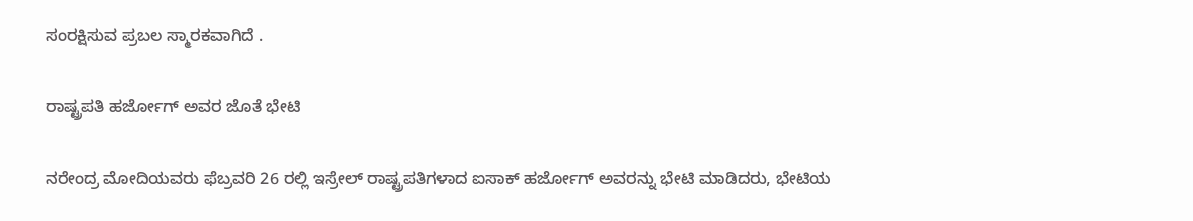ಸಂರಕ್ಷಿಸುವ ಪ್ರಬಲ ಸ್ಮಾರಕವಾಗಿದೆ .

ರಾಷ್ಟ್ರಪತಿ ಹರ್ಜೋಗ್ ಅವರ ಜೊತೆ ಭೇಟಿ

ನರೇಂದ್ರ ಮೋದಿಯವರು ಫೆಬ್ರವರಿ 26 ರಲ್ಲಿ ಇಸ್ರೇಲ್ ರಾಷ್ಟ್ರಪತಿಗಳಾದ ಐಸಾಕ್ ಹರ್ಜೋಗ್ ಅವರನ್ನು ಭೇಟಿ ಮಾಡಿದರು, ಭೇಟಿಯ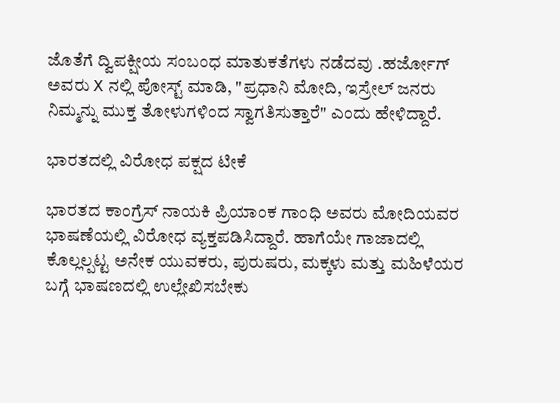ಜೊತೆಗೆ ದ್ವಿಪಕ್ಷೀಯ ಸಂಬಂಧ ಮಾತುಕತೆಗಳು ನಡೆದವು .ಹರ್ಜೋಗ್ ಅವರು X ನಲ್ಲಿ ಪೋಸ್ಟ್ ಮಾಡಿ, "ಪ್ರಧಾನಿ ಮೋದಿ, ಇಸ್ರೇಲ್ ಜನರು ನಿಮ್ಮನ್ನು ಮುಕ್ತ ತೋಳುಗಳಿಂದ ಸ್ವಾಗತಿಸುತ್ತಾರೆ" ಎಂದು ಹೇಳಿದ್ದಾರೆ.

ಭಾರತದಲ್ಲಿ ವಿರೋಧ ಪಕ್ಷದ ಟೀಕೆ

ಭಾರತದ ಕಾಂಗ್ರೆಸ್ ನಾಯಕಿ ಪ್ರಿಯಾಂಕ ಗಾಂಧಿ ಅವರು ಮೋದಿಯವರ ಭಾಷಣೆಯಲ್ಲಿ ವಿರೋಧ ವ್ಯಕ್ತಪಡಿಸಿದ್ದಾರೆ. ಹಾಗೆಯೇ ಗಾಜಾದಲ್ಲಿ ಕೊಲ್ಲಲ್ಪಟ್ಟ ಅನೇಕ ಯುವಕರು, ಪುರುಷರು, ಮಕ್ಕಳು ಮತ್ತು ಮಹಿಳೆಯರ ಬಗ್ಗೆ ಭಾಷಣದಲ್ಲಿ ಉಲ್ಲೇಖಿಸಬೇಕು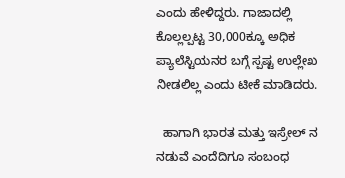ಎಂದು ಹೇಳಿದ್ದರು. ಗಾಜಾದಲ್ಲಿ ಕೊಲ್ಲಲ್ಪಟ್ಟ 30,000ಕ್ಕೂ ಅಧಿಕ ಪ್ಯಾಲೆಸ್ಟಿಯನರ ಬಗ್ಗೆ ಸ್ಪಷ್ಟ ಉಲ್ಲೇಖ ನೀಡಲಿಲ್ಲ ಎಂದು ಟೀಕೆ ಮಾಡಿದರು.

  ಹಾಗಾಗಿ ಭಾರತ ಮತ್ತು ಇಸ್ರೇಲ್ ನ ನಡುವೆ ಎಂದೆದಿಗೂ ಸಂಬಂಧ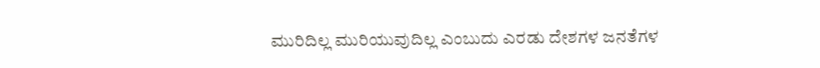ಮುರಿದಿಲ್ಲ ಮುರಿಯುವುದಿಲ್ಲ ಎಂಬುದು ಎರಡು ದೇಶಗಳ ಜನತೆಗಳ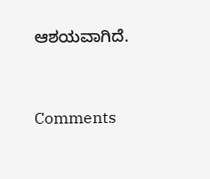ಆಶಯವಾಗಿದೆ.


Comments